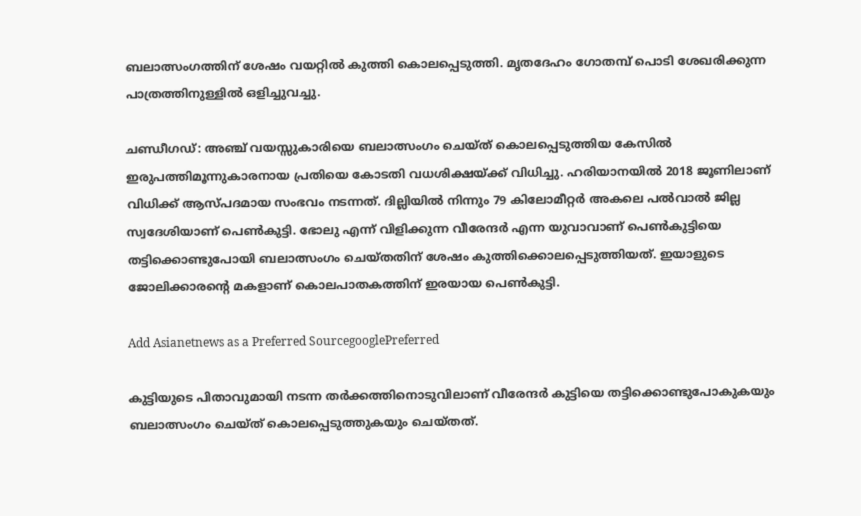ബലാത്സംഗത്തിന് ശേഷം വയറ്റിൽ കുത്തി കൊലപ്പെടുത്തി. മൃതദേഹം ഗോതമ്പ് പൊടി ശേഖരിക്കുന്ന പാത്രത്തിനുള്ളിൽ ഒളിച്ചുവച്ചു.

ചണ്ഡീഗ‍ഡ്: അ‍ഞ്ച് വയസ്സുകാരിയെ ബലാത്സംഗം ചെയ്ത് കൊലപ്പെടുത്തിയ കേസിൽ ഇരുപത്തിമൂന്നുകാരനായ പ്രതിയെ കോടതി വധശിക്ഷയ്ക്ക് വിധിച്ചു. ഹരിയാനയിൽ 2018 ജൂണിലാണ് വിധിക്ക് ആസ്പദമായ സംഭവം നടന്നത്. ദില്ലിയിൽ നിന്നും 79 കിലോമീറ്റർ അകലെ പൽവാൽ ജില്ല സ്വദേശിയാണ് പെൺകുട്ടി. ഭോലു എന്ന് വിളിക്കുന്ന വീരേന്ദർ എന്ന യുവാവാണ് പെൺകുട്ടിയെ തട്ടിക്കൊണ്ടുപോയി ബലാത്സംഗം ചെയ്തതിന് ശേഷം കുത്തിക്കൊലപ്പെടുത്തിയത്. ഇയാളുടെ ജോലിക്കാരന്റെ മകളാണ് കൊലപാതകത്തിന് ഇരയായ പെൺകുട്ടി.

Add Asianetnews as a Preferred SourcegooglePreferred

കുട്ടിയുടെ പിതാവുമായി നടന്ന തർക്കത്തിനൊടുവിലാണ് വീരേന്ദർ കുട്ടിയെ തട്ടിക്കൊണ്ടുപോകുകയും ബലാത്സംഗം ചെയ്ത് കൊലപ്പെടുത്തുകയും ചെയ്തത്.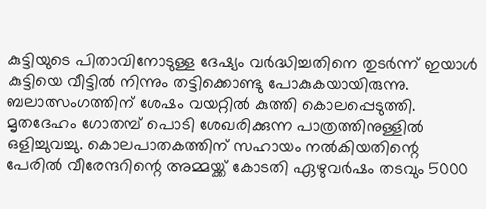കുട്ടിയുടെ പിതാവിനോടുള്ള ദേഷ്യം വർദ്ധിച്ചതിനെ തുടർന്ന് ഇയാൾ കുട്ടിയെ വീട്ടിൽ നിന്നും തട്ടിക്കൊണ്ടു പോകുകയായിരുന്നു. ബലാത്സംഗത്തിന് ശേഷം വയറ്റിൽ കുത്തി കൊലപ്പെടുത്തി. മൃതദേഹം ഗോതമ്പ് പൊടി ശേഖരിക്കുന്ന പാത്രത്തിനുള്ളിൽ ഒളിച്ചുവച്ചു. കൊലപാതകത്തിന് സഹായം നൽകിയതിന്റെ പേരിൽ വീരേന്ദറിന്റെ അമ്മയ്ക്ക് കോടതി ഏഴുവർഷം തടവും 5000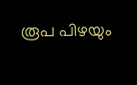രൂപ പിഴയും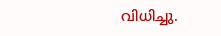വിധിച്ചു.